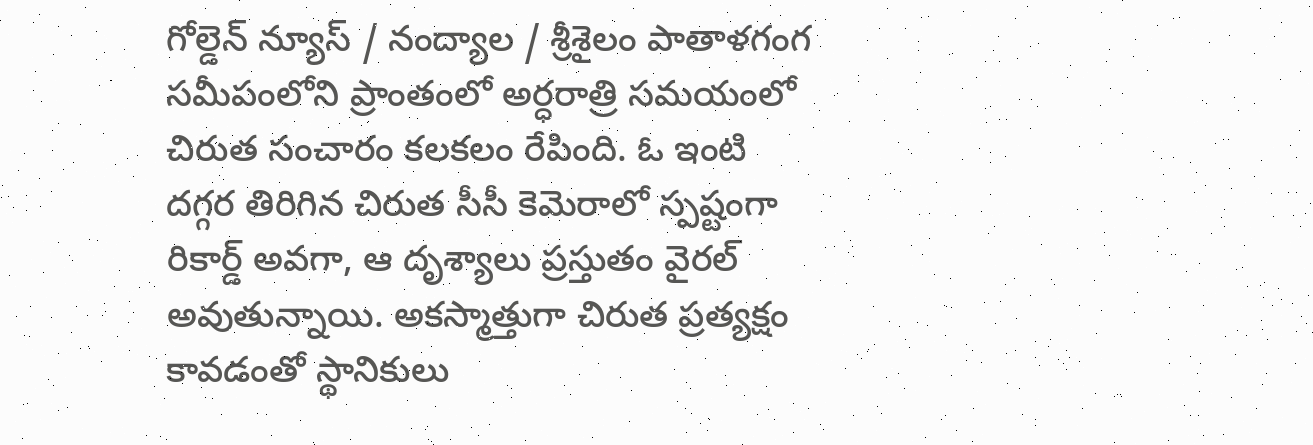గోల్డెన్ న్యూస్ / నంద్యాల / శ్రీశైలం పాతాళగంగ సమీపంలోని ప్రాంతంలో అర్ధరాత్రి సమయంలో చిరుత సంచారం కలకలం రేపింది. ఓ ఇంటి దగ్గర తిరిగిన చిరుత సీసీ కెమెరాలో స్పష్టంగా రికార్డ్ అవగా, ఆ దృశ్యాలు ప్రస్తుతం వైరల్ అవుతున్నాయి. అకస్మాత్తుగా చిరుత ప్రత్యక్షం కావడంతో స్థానికులు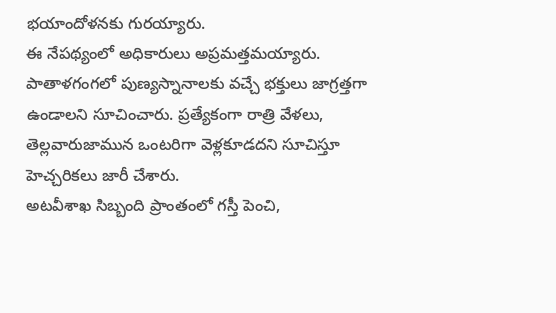భయాందోళనకు గురయ్యారు.
ఈ నేపథ్యంలో అధికారులు అప్రమత్తమయ్యారు. పాతాళగంగలో పుణ్యస్నానాలకు వచ్చే భక్తులు జాగ్రత్తగా ఉండాలని సూచించారు. ప్రత్యేకంగా రాత్రి వేళలు, తెల్లవారుజామున ఒంటరిగా వెళ్లకూడదని సూచిస్తూ హెచ్చరికలు జారీ చేశారు.
అటవీశాఖ సిబ్బంది ప్రాంతంలో గస్తీ పెంచి,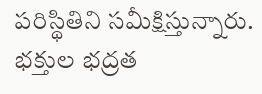పరిస్థితిని సమీక్షిస్తున్నారు. భక్తుల భద్రత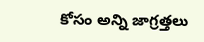కోసం అన్ని జాగ్రత్తలు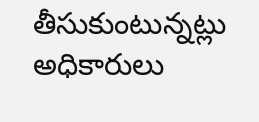తీసుకుంటున్నట్లు అధికారులు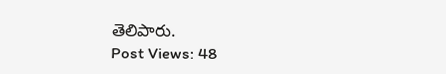తెలిపారు.
Post Views: 48